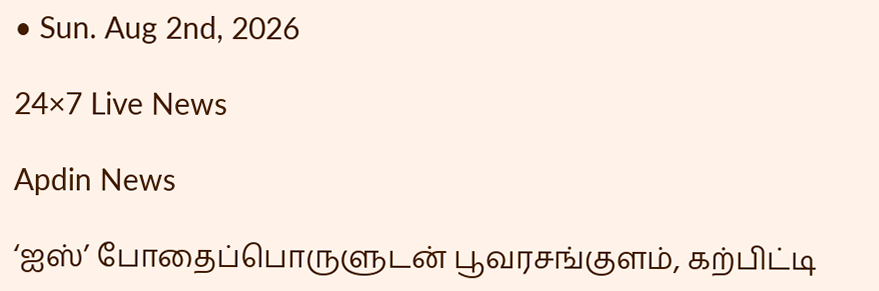• Sun. Aug 2nd, 2026

24×7 Live News

Apdin News

‘ஐஸ்’ போதைப்பொருளுடன் பூவரசங்குளம், கற்பிட்டி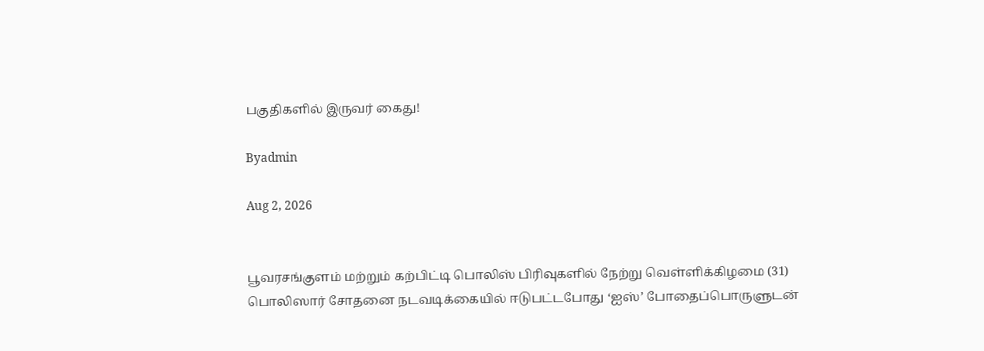பகுதிகளில் இருவர் கைது!

Byadmin

Aug 2, 2026


பூவரசங்குளம் மற்றும் கற்பிட்டி பொலிஸ் பிரிவுகளில் நேற்று வெள்ளிக்கிழமை (31) பொலிஸார் சோதனை நடவடிக்கையில் ஈடுபட்டபோது ‘ஐஸ்’ போதைப்பொருளுடன்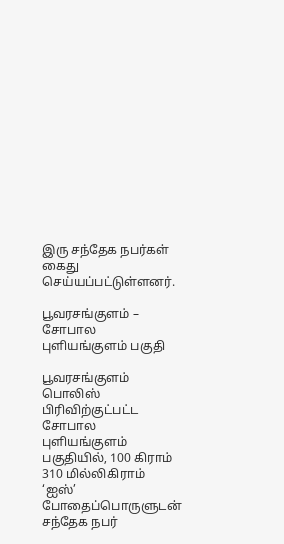இரு சந்தேக நபர்கள் கைது செய்யப்பட்டுள்ளனர்.

பூவரசங்குளம் – சோபால புளியங்குளம் பகுதி

பூவரசங்குளம் பொலிஸ் பிரிவிற்குட்பட்ட சோபால புளியங்குளம் பகுதியில், 100 கிராம் 310 மில்லிகிராம் ‘ஐஸ்’ போதைப்பொருளுடன் சந்தேக நபர்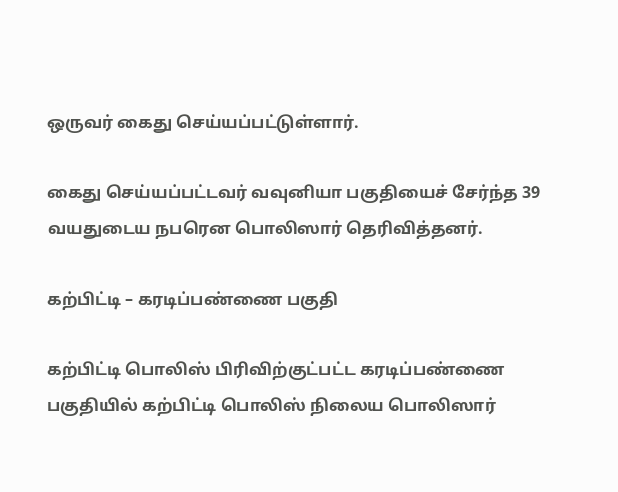ஒருவர் கைது செய்யப்பட்டுள்ளார்.

கைது செய்யப்பட்டவர் வவுனியா பகுதியைச் சேர்ந்த 39 வயதுடைய நபரென பொலிஸார் தெரிவித்தனர்.

கற்பிட்டி – கரடிப்பண்ணை பகுதி

கற்பிட்டி பொலிஸ் பிரிவிற்குட்பட்ட கரடிப்பண்ணை பகுதியில் கற்பிட்டி பொலிஸ் நிலைய பொலிஸார்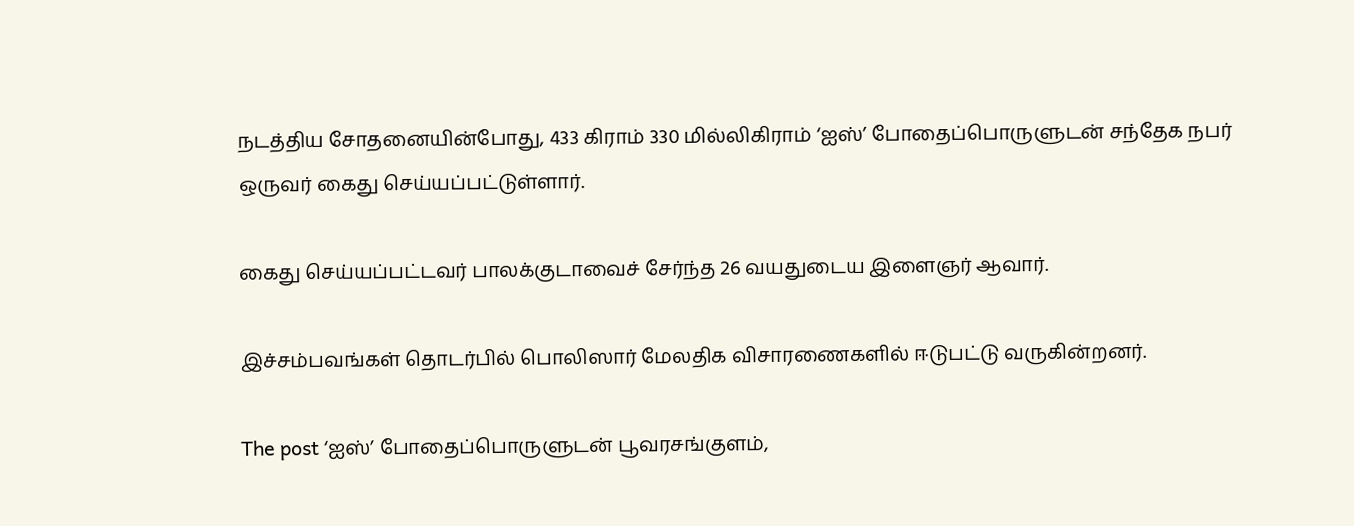நடத்திய சோதனையின்போது, 433 கிராம் 330 மில்லிகிராம் ‘ஐஸ்’ போதைப்பொருளுடன் சந்தேக நபர் ஒருவர் கைது செய்யப்பட்டுள்ளார்.

கைது செய்யப்பட்டவர் பாலக்குடாவைச் சேர்ந்த 26 வயதுடைய இளைஞர் ஆவார்.

இச்சம்பவங்கள் தொடர்பில் பொலிஸார் மேலதிக விசாரணைகளில் ஈடுபட்டு வருகின்றனர்.

The post ‘ஐஸ்’ போதைப்பொருளுடன் பூவரசங்குளம்,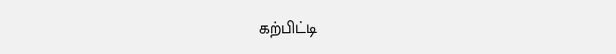கற்பிட்டி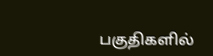பகுதிகளில்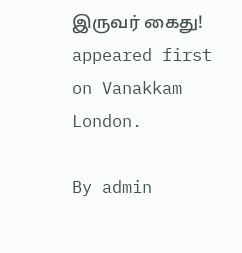இருவர் கைது! appeared first on Vanakkam London.

By admin